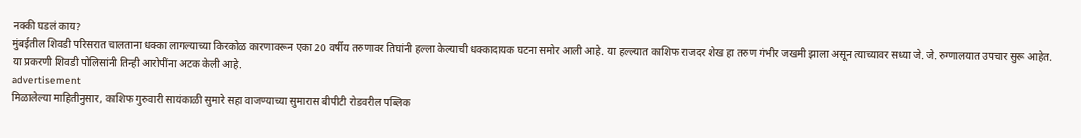नक्की घडलं काय?
मुंबईतील शिवडी परिसरात चालताना धक्का लागल्याच्या किरकोळ कारणावरून एका 20 वर्षीय तरुणावर तिघांनी हल्ला केल्याची धक्कादायक घटना समोर आली आहे. या हल्ल्यात काशिफ राजदर शेख हा तरुण गंभीर जखमी झाला असून त्याच्यावर सध्या जे. जे. रुग्णालयात उपचार सुरू आहेत. या प्रकरणी शिवडी पोलिसांनी तिन्ही आरोपींना अटक केली आहे.
advertisement
मिळालेल्या माहितीनुसार, काशिफ गुरुवारी सायंकाळी सुमारे सहा वाजण्याच्या सुमारास बीपीटी रोडवरील पब्लिक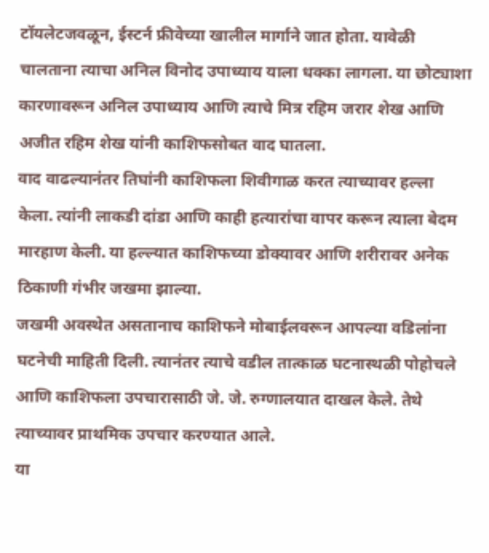टॉयलेटजवळून, ईस्टर्न फ्रीवेच्या खालील मार्गाने जात होता. यावेळी चालताना त्याचा अनिल विनोद उपाध्याय याला धक्का लागला. या छोट्याशा कारणावरून अनिल उपाध्याय आणि त्याचे मित्र रहिम जरार शेख आणि अजीत रहिम शेख यांनी काशिफसोबत वाद घातला.
वाद वाढल्यानंतर तिघांनी काशिफला शिवीगाळ करत त्याच्यावर हल्ला केला. त्यांनी लाकडी दांडा आणि काही हत्यारांचा वापर करून त्याला बेदम मारहाण केली. या हल्ल्यात काशिफच्या डोक्यावर आणि शरीरावर अनेक ठिकाणी गंभीर जखमा झाल्या.
जखमी अवस्थेत असतानाच काशिफने मोबाईलवरून आपल्या वडिलांना घटनेची माहिती दिली. त्यानंतर त्याचे वडील तात्काळ घटनास्थळी पोहोचले आणि काशिफला उपचारासाठी जे. जे. रुग्णालयात दाखल केले. तेथे त्याच्यावर प्राथमिक उपचार करण्यात आले.
या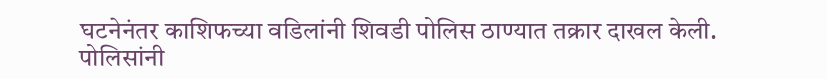घटनेनंतर काशिफच्या वडिलांनी शिवडी पोलिस ठाण्यात तक्रार दाखल केली. पोलिसांनी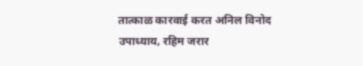तात्काळ कारवाई करत अनिल विनोद उपाध्याय, रहिम जरार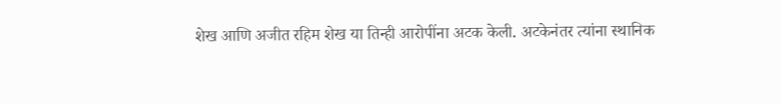शेख आणि अजीत रहिम शेख या तिन्ही आरोपींना अटक केली. अटकेनंतर त्यांना स्थानिक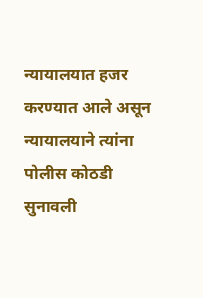न्यायालयात हजर करण्यात आले असून न्यायालयाने त्यांना पोलीस कोठडी सुनावली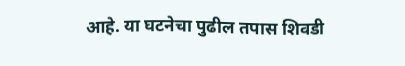आहे. या घटनेचा पुढील तपास शिवडी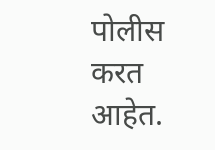पोलीस करत आहेत.